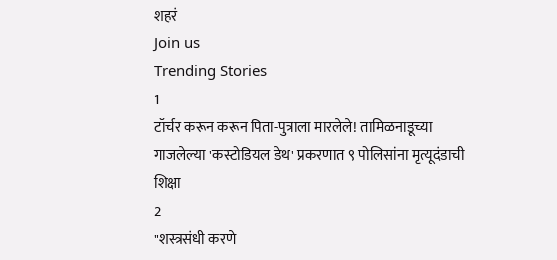शहरं
Join us
Trending Stories
1
टॉर्चर करून करून पिता-पुत्राला मारलेले! तामिळनाडूच्या गाजलेल्या 'कस्टोडियल डेथ' प्रकरणात ९ पोलिसांना मृत्यूदंडाची शिक्षा
2
"शस्त्रसंधी करणे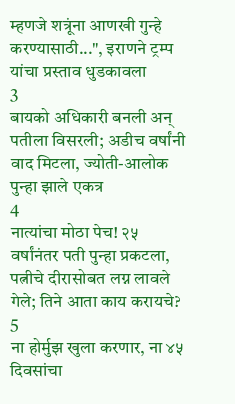म्हणजे शत्रूंना आणखी गुन्हे करण्यासाठी...", इराणने ट्रम्प यांचा प्रस्ताव धुडकावला
3
बायको अधिकारी बनली अन् पतीला विसरली; अडीच वर्षांनी वाद मिटला, ज्योती-आलोक पुन्हा झाले एकत्र
4
नात्यांचा मोठा पेच! २५ वर्षांनंतर पती पुन्हा प्रकटला, पत्नीचे दीरासोबत लग्न लावले गेले; तिने आता काय करायचे?
5
ना होर्मुझ खुला करणार, ना ४५ दिवसांचा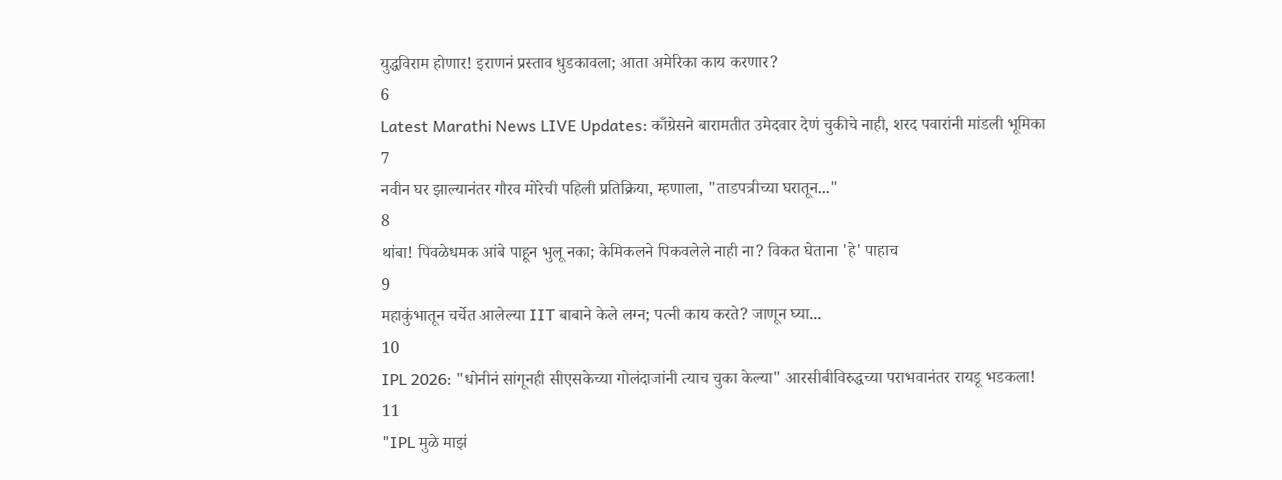युद्धविराम होणार! इराणनं प्रस्ताव धुडकावला; आता अमेरिका काय करणार?
6
Latest Marathi News LIVE Updates: काँग्रेसने बारामतीत उमेदवार देणं चुकीचे नाही, शरद पवारांनी मांडली भूमिका
7
नवीन घर झाल्यानंतर गौरव मोरेची पहिली प्रतिक्रिया, म्हणाला, "ताडपत्रीच्या घरातून..."
8
थांबा! पिवळेधमक आंबे पाहून भुलू नका; केमिकलने पिकवलेले नाही ना? विकत घेताना 'हे' पाहाच
9
महाकुंभातून चर्चेत आलेल्या IIT बाबाने केले लग्न; पत्नी काय करते? जाणून घ्या...
10
IPL 2026: "धोनीनं सांगूनही सीएसकेच्या गोलंदाजांनी त्याच चुका केल्या" आरसीबीविरुद्धच्या पराभवानंतर रायडू भडकला!
11
"IPL मुळे माझं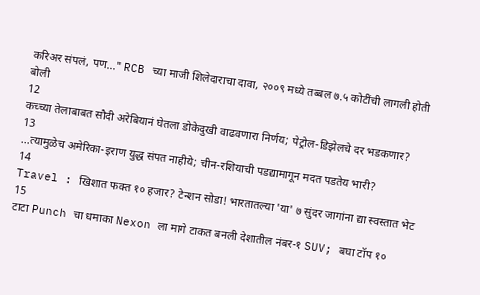करिअर संपलं, पण..." RCB च्या माजी शिलेदाराचा दावा, २००९ मध्ये तब्बल ७.५ कोटींची लागली होती बोली
12
कच्च्या तेलाबाबत सौदी अरेबियानं घेतला डोकेदुखी वाढवणारा निर्णय; पेट्रोल-डिझेलचे दर भडकणार?
13
...त्यामुळेच अमेरिका-इराण युद्ध संपत नाहीये; चीन-रशियाची पडद्यामागून मदत पडतेय भारी?
14
Travel : खिशात फक्त १० हजार? टेन्शन सोडा! भारतातल्या 'या' ७ सुंदर जागांना द्या स्वस्तात भेट
15
टाटा Punch चा धमाका Nexon ला मागे टाकत बनली देशातील नंबर-१ SUV; बघा टॉप १०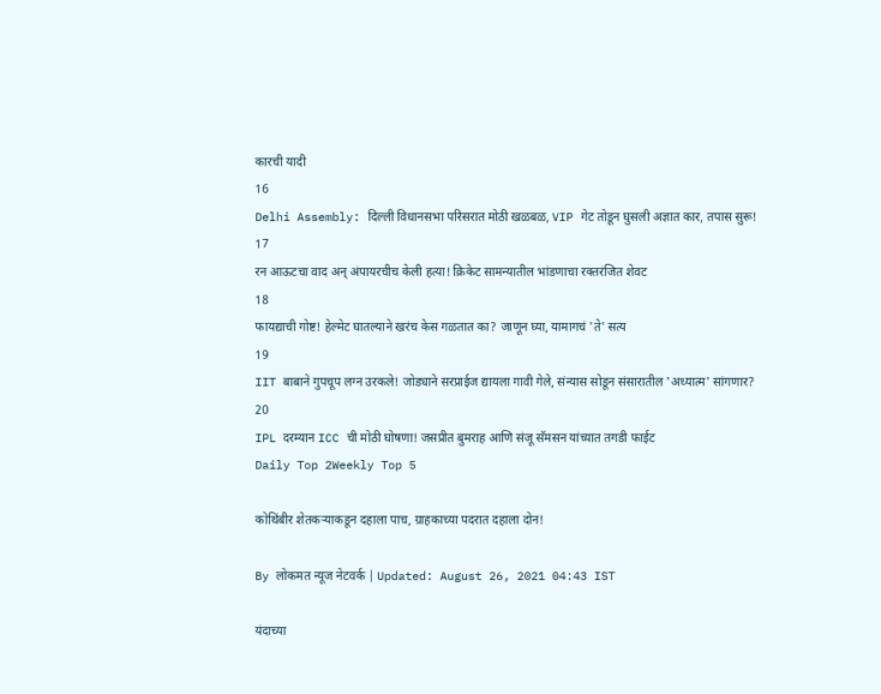कारची यादी
16
Delhi Assembly: दिल्ली विधानसभा परिसरात मोठी खळबळ, VIP गेट तोडून घुसली अज्ञात कार, तपास सुरू!
17
रन आऊटचा वाद अन् अंपायरचीच केली हत्या! क्रिकेट सामन्यातील भांडणाचा रक्तरंजित शेवट
18
फायद्याची गोष्ट! हेल्मेट घातल्याने खरंच केस गळतात का? जाणून घ्या, यामागचं 'ते' सत्य
19
IIT बाबाने गुपचूप लग्न उरकले! जोड्याने सरप्राईज द्यायला गावी गेले, संन्यास सोडून संसारातील 'अध्यात्म' सांगणार?
20
IPL दरम्यान ICC ची मोठी घोषणा! जसप्रीत बुमराह आणि संजू सॅमसन यांच्यात तगडी फाईट
Daily Top 2Weekly Top 5

कोथिंबीर शेतकऱ्याकडून दहाला पाच, ग्राहकाच्या पदरात दहाला दोन!

By लोकमत न्यूज नेटवर्क | Updated: August 26, 2021 04:43 IST

यंदाच्या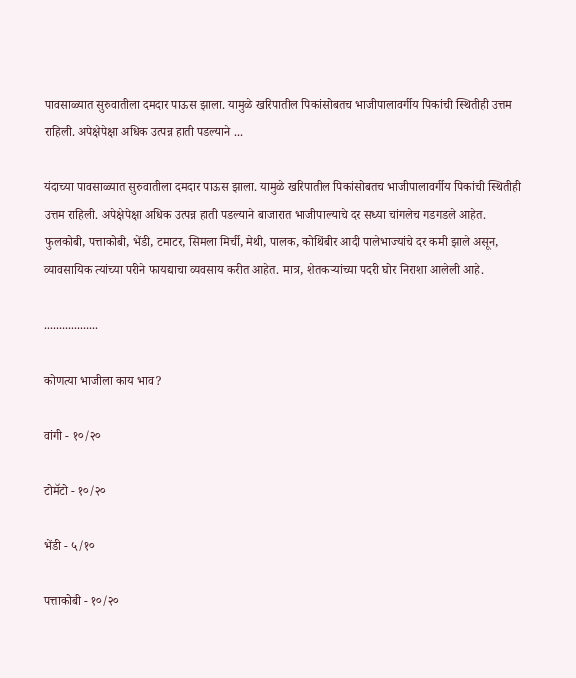पावसाळ्यात सुरुवातीला दमदार पाऊस झाला. यामुळे खरिपातील पिकांसोबतच भाजीपालावर्गीय पिकांची स्थितीही उत्तम राहिली. अपेक्षेपेक्षा अधिक उत्पन्न हाती पडल्याने ...

यंदाच्या पावसाळ्यात सुरुवातीला दमदार पाऊस झाला. यामुळे खरिपातील पिकांसोबतच भाजीपालावर्गीय पिकांची स्थितीही उत्तम राहिली. अपेक्षेपेक्षा अधिक उत्पन्न हाती पडल्याने बाजारात भाजीपाल्याचे दर सध्या चांगलेच गडगडले आहेत. फुलकोबी, पत्ताकोबी, भेंडी, टमाटर, सिमला मिर्ची, मेथी, पालक, कोथिंबीर आदी पालेभाज्यांचे दर कमी झाले असून, व्यावसायिक त्यांच्या परीने फायद्याचा व्यवसाय करीत आहेत. मात्र, शेतकऱ्यांच्या पदरी घोर निराशा आलेली आहे.

..................

कोणत्या भाजीला काय भाव?

वांगी - १०/२०

टोमॅटो - १०/२०

भेंडी - ५/१०

पत्ताकोबी - १०/२०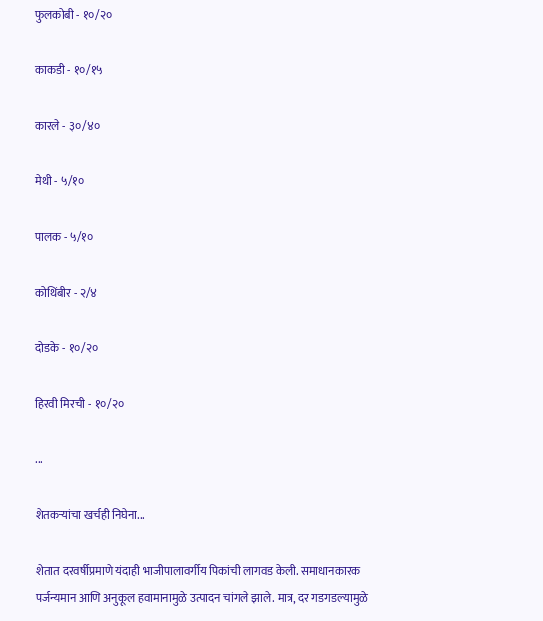फुलकोबी - १०/२०

काकडी - १०/१५

कारले - ३०/४०

मेथी - ५/१०

पालक - ५/१०

कोथिंबीर - २/४

दोडके - १०/२०

हिरवी मिरची - १०/२०

...

शेतकऱ्यांचा खर्चही निघेना...

शेतात दरवर्षीप्रमाणे यंदाही भाजीपालावर्गीय पिकांची लागवड केली. समाधानकारक पर्जन्यमान आणि अनुकूल हवामानामुळे उत्पादन चांगले झाले. मात्र, दर गडगडल्यामुळे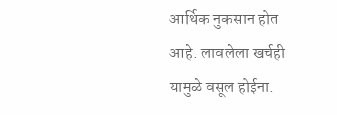आर्थिक नुकसान होत आहे. लावलेला खर्चही यामुळे वसूल होईना.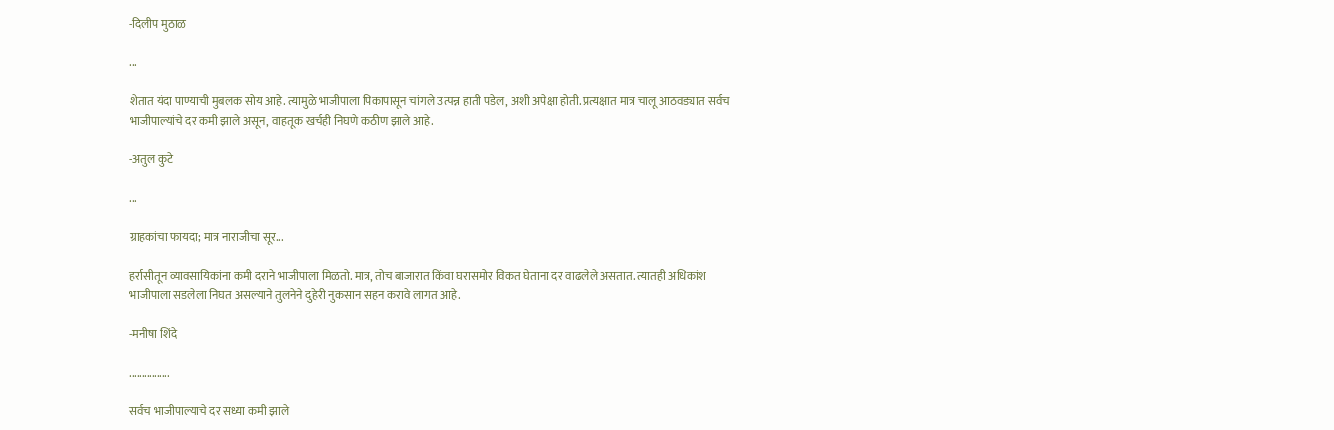-दिलीप मुठाळ

...

शेतात यंदा पाण्याची मुबलक सोय आहे. त्यामुळे भाजीपाला पिकापासून चांगले उत्पन्न हाती पडेल, अशी अपेक्षा होती. प्रत्यक्षात मात्र चालू आठवड्यात सर्वच भाजीपाल्यांचे दर कमी झाले असून, वाहतूक खर्चही निघणे कठीण झाले आहे.

-अतुल कुटे

...

ग्राहकांचा फायदा; मात्र नाराजीचा सूर...

हर्रासीतून व्यावसायिकांना कमी दराने भाजीपाला मिळतो. मात्र, तोच बाजारात किंवा घरासमोर विकत घेताना दर वाढलेले असतात. त्यातही अधिकांश भाजीपाला सडलेला निघत असल्याने तुलनेने दुहेरी नुकसान सहन करावे लागत आहे.

-मनीषा शिंदे

................

सर्वच भाजीपाल्याचे दर सध्या कमी झाले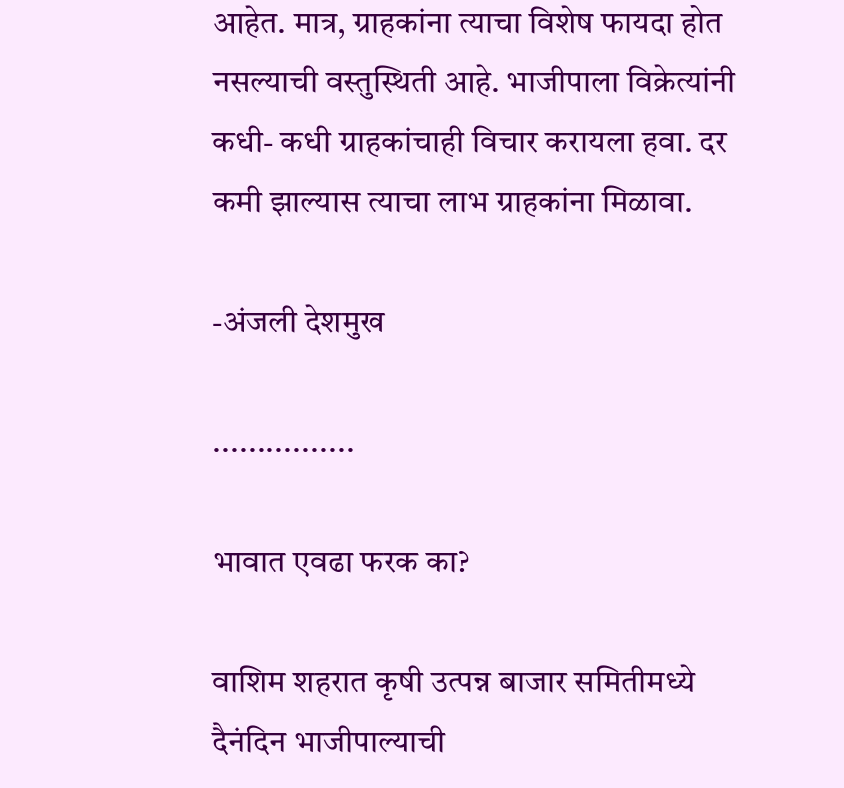आहेत. मात्र, ग्राहकांना त्याचा विशेष फायदा होत नसल्याची वस्तुस्थिती आहे. भाजीपाला विक्रेत्यांनी कधी- कधी ग्राहकांचाही विचार करायला हवा. दर कमी झाल्यास त्याचा लाभ ग्राहकांना मिळावा.

-अंजली देशमुख

................

भावात एवढा फरक का?

वाशिम शहरात कृषी उत्पन्न बाजार समितीमध्ये दैनंदिन भाजीपाल्याची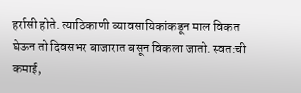हर्रासी होते. त्याठिकाणी व्यावसायिकांकडून माल विकत घेऊन तो दिवसभर बाजारात बसून विकला जातो. स्वत:ची कमाई,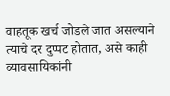वाहतूक खर्च जोडले जात असल्याने त्याचे दर दुप्पट होतात, असे काही व्यावसायिकांनी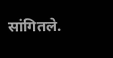सांगितले.